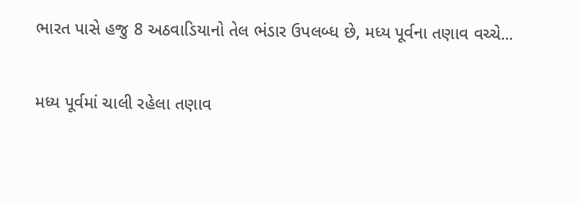ભારત પાસે હજુ 8 અઠવાડિયાનો તેલ ભંડાર ઉપલબ્ધ છે, મધ્ય પૂર્વના તણાવ વચ્ચે...

મધ્ય પૂર્વમાં ચાલી રહેલા તણાવ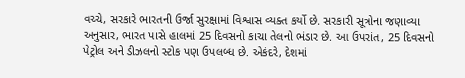વચ્ચે, સરકારે ભારતની ઉર્જા સુરક્ષામાં વિશ્વાસ વ્યક્ત કર્યો છે. સરકારી સૂત્રોના જણાવ્યા અનુસાર, ભારત પાસે હાલમાં 25 દિવસનો કાચા તેલનો ભંડાર છે. આ ઉપરાંત, 25 દિવસનો પેટ્રોલ અને ડીઝલનો સ્ટોક પણ ઉપલબ્ધ છે. એકંદરે, દેશમાં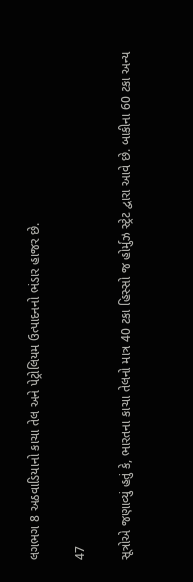લગભગ 8 અઠવાડિયાનો કાચા તેલ અને પેટ્રોલિયમ ઉત્પાદનનો ભંડાર હાજર છે.

47

સૂત્રોએ જણાવ્યું હતું કે, ભારતના કાચા તેલનો માત્ર 40 ટકા હિસ્સો જ હોર્મુઝ સ્ટ્રેટ દ્વારા આવે છે. બાકીના 60 ટકા અન્ય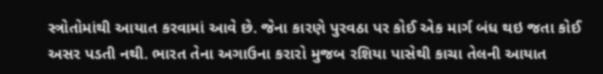સ્ત્રોતોમાંથી આયાત કરવામાં આવે છે. જેના કારણે પુરવઠા પર કોઈ એક માર્ગ બંધ થઇ જતા કોઈ અસર પડતી નથી. ભારત તેના અગાઉના કરારો મુજબ રશિયા પાસેથી કાચા તેલની આયાત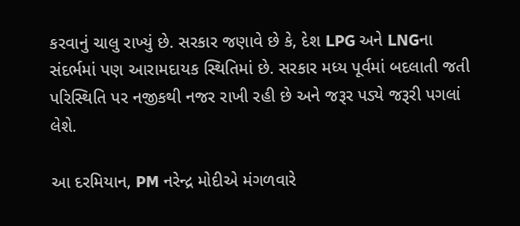કરવાનું ચાલુ રાખ્યું છે. સરકાર જણાવે છે કે, દેશ LPG અને LNGના સંદર્ભમાં પણ આરામદાયક સ્થિતિમાં છે. સરકાર મધ્ય પૂર્વમાં બદલાતી જતી પરિસ્થિતિ પર નજીકથી નજર રાખી રહી છે અને જરૂર પડ્યે જરૂરી પગલાં લેશે.

આ દરમિયાન, PM નરેન્દ્ર મોદીએ મંગળવારે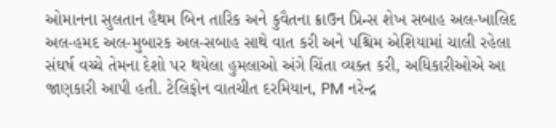ઓમાનના સુલતાન હૈથમ બિન તારિક અને કુવૈતના ક્રાઉન પ્રિન્સ શેખ સબાહ અલ-ખાલિદ અલ-હમદ અલ-મુબારક અલ-સબાહ સાથે વાત કરી અને પશ્ચિમ એશિયામાં ચાલી રહેલા સંઘર્ષ વચ્ચે તેમના દેશો પર થયેલા હુમલાઓ અંગે ચિંતા વ્યક્ત કરી, અધિકારીઓએ આ જાણકારી આપી હતી. ટેલિફોન વાતચીત દરમિયાન, PM નરેન્દ્ર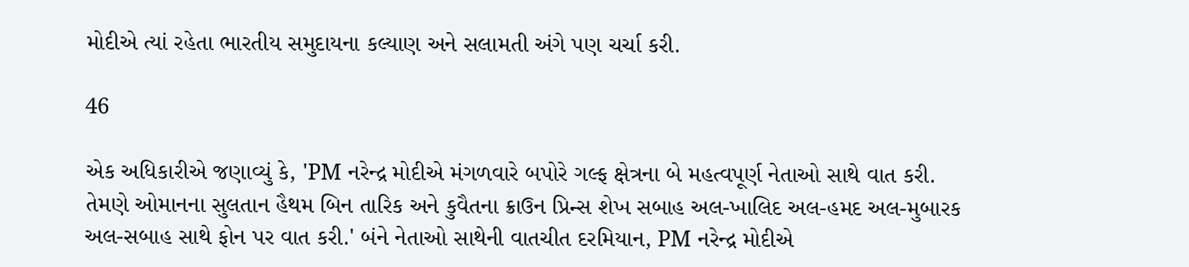મોદીએ ત્યાં રહેતા ભારતીય સમુદાયના કલ્યાણ અને સલામતી અંગે પણ ચર્ચા કરી.

46

એક અધિકારીએ જણાવ્યું કે, 'PM નરેન્દ્ર મોદીએ મંગળવારે બપોરે ગલ્ફ ક્ષેત્રના બે મહત્વપૂર્ણ નેતાઓ સાથે વાત કરી. તેમણે ઓમાનના સુલતાન હૈથમ બિન તારિક અને કુવૈતના ક્રાઉન પ્રિન્સ શેખ સબાહ અલ-ખાલિદ અલ-હમદ અલ-મુબારક અલ-સબાહ સાથે ફોન પર વાત કરી.' બંને નેતાઓ સાથેની વાતચીત દરમિયાન, PM નરેન્દ્ર મોદીએ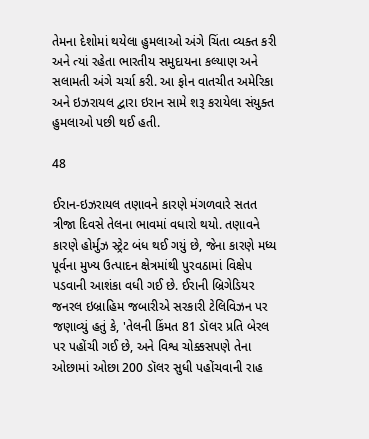તેમના દેશોમાં થયેલા હુમલાઓ અંગે ચિંતા વ્યક્ત કરી અને ત્યાં રહેતા ભારતીય સમુદાયના કલ્યાણ અને સલામતી અંગે ચર્ચા કરી. આ ફોન વાતચીત અમેરિકા અને ઇઝરાયલ દ્વારા ઇરાન સામે શરૂ કરાયેલા સંયુક્ત હુમલાઓ પછી થઈ હતી.

48

ઈરાન-ઇઝરાયલ તણાવને કારણે મંગળવારે સતત ત્રીજા દિવસે તેલના ભાવમાં વધારો થયો. તણાવને કારણે હોર્મુઝ સ્ટ્રેટ બંધ થઈ ગયું છે, જેના કારણે મધ્ય પૂર્વના મુખ્ય ઉત્પાદન ક્ષેત્રમાંથી પુરવઠામાં વિક્ષેપ પડવાની આશંકા વધી ગઈ છે. ઈરાની બ્રિગેડિયર જનરલ ઇબ્રાહિમ જબારીએ સરકારી ટેલિવિઝન પર જણાવ્યું હતું કે, 'તેલની કિંમત 81 ડૉલર પ્રતિ બેરલ પર પહોંચી ગઈ છે, અને વિશ્વ ચોક્કસપણે તેના ઓછામાં ઓછા 200 ડૉલર સુધી પહોંચવાની રાહ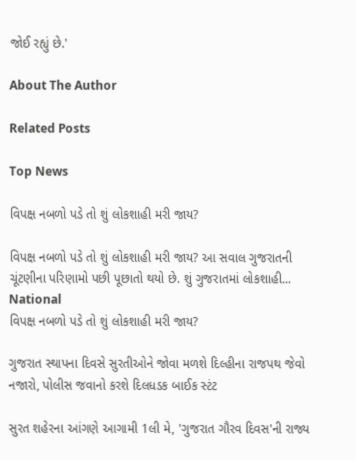જોઈ રહ્યું છે.'

About The Author

Related Posts

Top News

વિપક્ષ નબળો પડે તો શું લોકશાહી મરી જાય?

વિપક્ષ નબળો પડે તો શું લોકશાહી મરી જાય? આ સવાલ ગુજરાતની ચૂંટણીના પરિણામો પછી પૂછાતો થયો છે. શું ગુજરાતમાં લોકશાહી...
National
વિપક્ષ નબળો પડે તો શું લોકશાહી મરી જાય?

ગુજરાત સ્થાપના દિવસે સુરતીઓને જોવા મળશે દિલ્હીના રાજપથ જેવો નજારો, પોલીસ જવાનો કરશે દિલધડક બાઈક સ્ટંટ

સુરત શહેરના આંગણે આગામી 1લી મે, 'ગુજરાત ગૌરવ દિવસ'ની રાજ્ય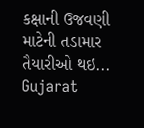કક્ષાની ઉજવણી માટેની તડામાર તૈયારીઓ થઇ...
Gujarat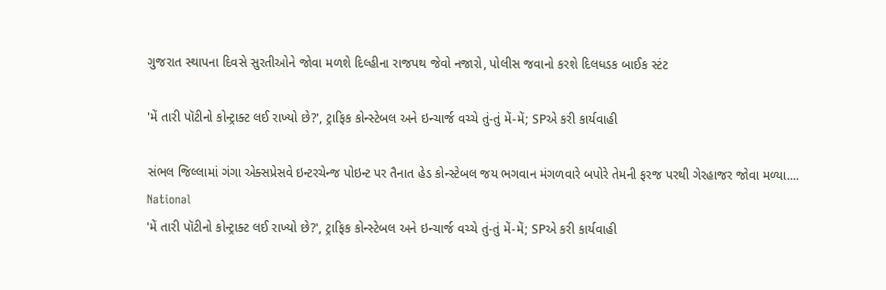ગુજરાત સ્થાપના દિવસે સુરતીઓને જોવા મળશે દિલ્હીના રાજપથ જેવો નજારો, પોલીસ જવાનો કરશે દિલધડક બાઈક સ્ટંટ

'મેં તારી પૉટીનો કોન્ટ્રાક્ટ લઈ રાખ્યો છે?', ટ્રાફિક કોન્સ્ટેબલ અને ઇન્ચાર્જ વચ્ચે તું-તું મેં-મેં; SPએ કરી કાર્યવાહી

સંભલ જિલ્લામાં ગંગા એક્સપ્રેસવે ઇન્ટરચેન્જ પોઇન્ટ પર તૈનાત હેડ કોન્સ્ટેબલ જય ભગવાન મંગળવારે બપોરે તેમની ફરજ પરથી ગેરહાજર જોવા મળ્યા....
National
'મેં તારી પૉટીનો કોન્ટ્રાક્ટ લઈ રાખ્યો છે?', ટ્રાફિક કોન્સ્ટેબલ અને ઇન્ચાર્જ વચ્ચે તું-તું મેં-મેં; SPએ કરી કાર્યવાહી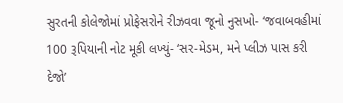સુરતની કોલેજોમાં પ્રોફેસરોને રીઝવવા જૂનો નુસખો- ‘જવાબવહીમાં 100 રૂપિયાની નોટ મૂકી લખ્યું- ‘સર-મેડમ, મને પ્લીઝ પાસ કરી દેજો’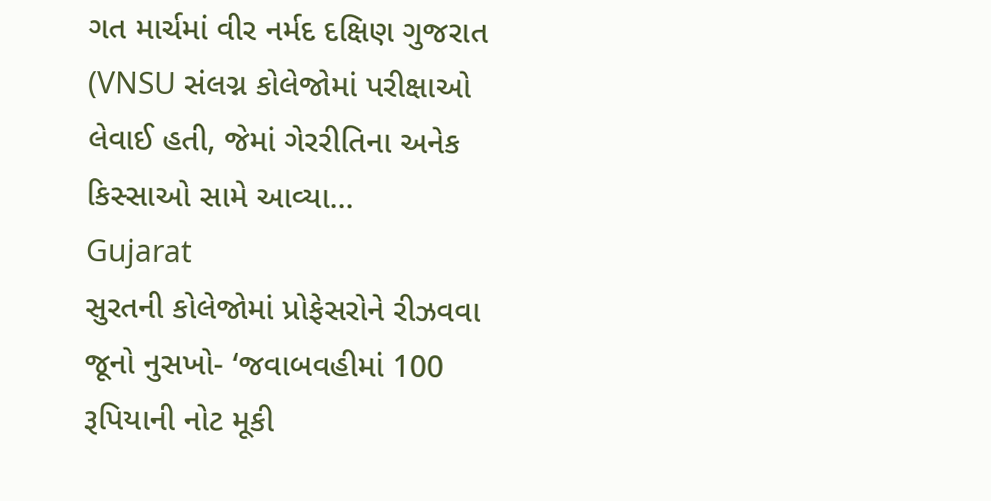ગત માર્ચમાં વીર નર્મદ દક્ષિણ ગુજરાત  (VNSU સંલગ્ન કોલેજોમાં પરીક્ષાઓ લેવાઈ હતી, જેમાં ગેરરીતિના અનેક કિસ્સાઓ સામે આવ્યા...
Gujarat
સુરતની કોલેજોમાં પ્રોફેસરોને રીઝવવા જૂનો નુસખો- ‘જવાબવહીમાં 100 રૂપિયાની નોટ મૂકી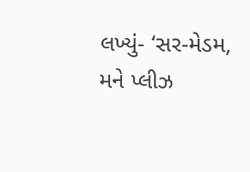લખ્યું- ‘સર-મેડમ, મને પ્લીઝ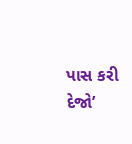પાસ કરી દેજો’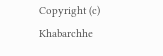Copyright (c) Khabarchhe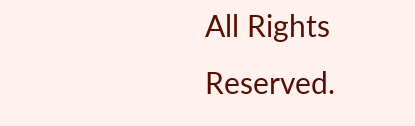All Rights Reserved.